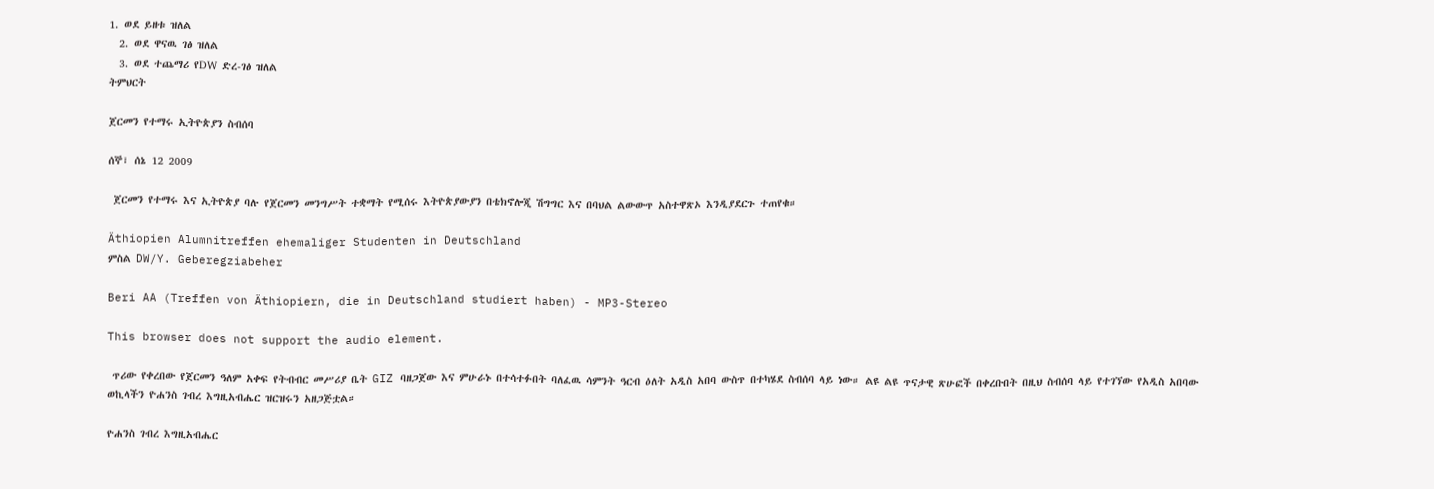1. ወደ ይዘቱ ዝለል
  2. ወደ ዋናዉ ገፅ ዝለል
  3. ወደ ተጨማሪ የDW ድረ-ገፅ ዝለል
ትምህርት

ጀርመን የተማሩ ኢትዮጵያን ስብሰባ

ሰኞ፣ ሰኔ 12 2009

 ጀርመን የተማሩ እና ኢትዮጵያ ባሉ የጀርመን መንግሥት ተቋማት የሚሰሩ እትዮጵያውያን በቴክኖሎጂ ሽግግር እና በባህል ልውውጥ አስተዋጽኦ እንዲያደርጉ ተጠየቁ።

Äthiopien Alumnitreffen ehemaliger Studenten in Deutschland
ምስል DW/Y. Geberegziabeher

Beri AA (Treffen von Äthiopiern, die in Deutschland studiert haben) - MP3-Stereo

This browser does not support the audio element.

 ጥሪው የቀረበው የጀርመን ዓለም አቀፍ የትብብር መሥሪያ ቤት GIZ ባዘጋጀው እና ምሁራኑ በተሳተፉበት ባለፈዉ ሳምንት ዓርብ ዕለት አዲስ አበባ ውስጥ በተካሄደ ስብሰባ ላይ ነው። ልዩ ልዩ ጥናታዊ ጽሁፎች በቀረቡበት በዚህ ስብሰባ ላይ የተገኘው የአዲስ አበባው ወኪላችን ዮሐንስ ገብረ እግዚአብሔር ዝርዝሩን አዘጋጅቷል።

ዮሐንስ ገብረ እግዚአብሔር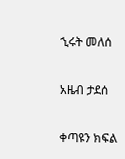ኂሩት መለሰ

አዜብ ታደሰ

ቀጣዩን ክፍል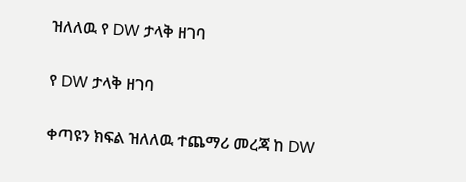ዝለለዉ የ DW ታላቅ ዘገባ

የ DW ታላቅ ዘገባ

ቀጣዩን ክፍል ዝለለዉ ተጨማሪ መረጃ ከ DW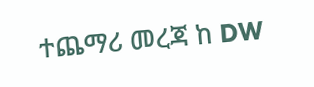ተጨማሪ መረጃ ከ DW